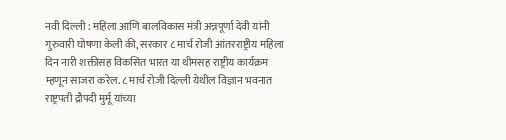नवी दिल्ली : महिला आणि बालविकास मंत्री अन्नपूर्णा देवी यांनी गुरुवारी घोषणा केली की, सरकार ८ मार्च रोजी आंतरराष्ट्रीय महिला दिन नारी शक्तीसह विकसित भारत या थीमसह राष्ट्रीय कार्यक्रम म्हणून साजरा करेल. ८ मार्च रोजी दिल्ली येथील विज्ञान भवनात राष्ट्रपती द्रौपदी मुर्मू यांच्या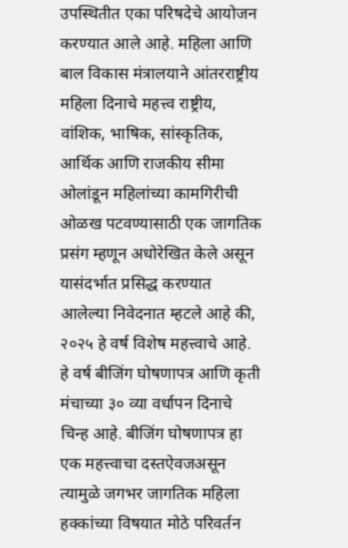उपस्थितीत एका परिषदेचे आयोजन करण्यात आले आहे. महिला आणि बाल विकास मंत्रालयाने आंतरराष्ट्रीय महिला दिनाचे महत्त्व राष्ट्रीय, वांशिक, भाषिक, सांस्कृतिक, आर्थिक आणि राजकीय सीमा ओलांडून महिलांच्या कामगिरीची ओळख पटवण्यासाठी एक जागतिक प्रसंग म्हणून अधोरेखित केले असून यासंदर्भात प्रसिद्ध करण्यात आलेल्या निवेदनात म्हटले आहे की, २०२५ हे वर्ष विशेष महत्त्वाचे आहे. हे वर्ष बीजिंग घोषणापत्र आणि कृती मंचाच्या ३० व्या वर्धापन दिनाचे चिन्ह आहे. बीजिंग घोषणापत्र हा एक महत्त्वाचा दस्तऐवजअसून त्यामुळे जगभर जागतिक महिला हक्कांच्या विषयात मोठे परिवर्तन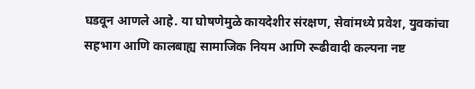घडवून आणले आहे. या घोषणेमुळे कायदेशीर संरक्षण, सेवांमध्ये प्रवेश, युवकांचा सहभाग आणि कालबाह्य सामाजिक नियम आणि रूढीवादी कल्पना नष्ट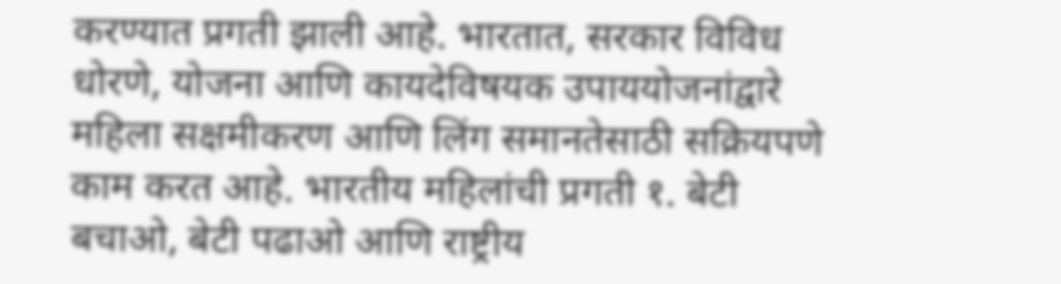करण्यात प्रगती झाली आहे. भारतात, सरकार विविध धोरणे, योजना आणि कायदेविषयक उपाययोजनांद्वारे महिला सक्षमीकरण आणि लिंग समानतेसाठी सक्रियपणे काम करत आहे. भारतीय महिलांची प्रगती १. बेटी बचाओ, बेटी पढाओ आणि राष्ट्रीय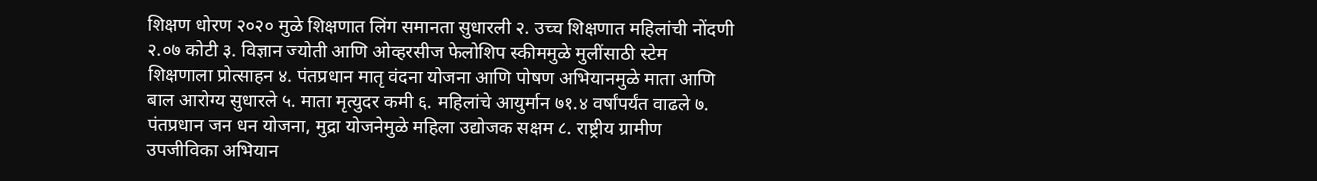शिक्षण धोरण २०२० मुळे शिक्षणात लिंग समानता सुधारली २. उच्च शिक्षणात महिलांची नोंदणी २.०७ कोटी ३. विज्ञान ज्योती आणि ओव्हरसीज फेलोशिप स्कीममुळे मुलींसाठी स्टेम शिक्षणाला प्रोत्साहन ४. पंतप्रधान मातृ वंदना योजना आणि पोषण अभियानमुळे माता आणि बाल आरोग्य सुधारले ५. माता मृत्युदर कमी ६. महिलांचे आयुर्मान ७१.४ वर्षांपर्यंत वाढले ७. पंतप्रधान जन धन योजना, मुद्रा योजनेमुळे महिला उद्योजक सक्षम ८. राष्ट्रीय ग्रामीण उपजीविका अभियान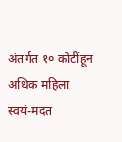अंतर्गत १० कोटींहून अधिक महिला स्वयं-मदत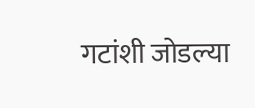गटांशी जोडल्या